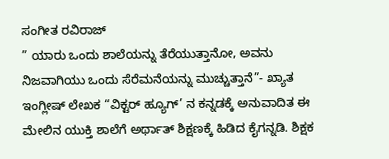ಸಂಗೀತ ರವಿರಾಜ್
” ಯಾರು ಒಂದು ಶಾಲೆಯನ್ನು ತೆರೆಯುತ್ತಾನೋ, ಅವನು ನಿಜವಾಗಿಯು ಒಂದು ಸೆರೆಮನೆಯನ್ನು ಮುಚ್ಚುತ್ತಾನೆ”- ಖ್ಯಾತ ಇಂಗ್ಲೀಷ್ ಲೇಖಕ “ವಿಕ್ಟರ್ ಹ್ಯೂಗ್’ ನ ಕನ್ನಡಕ್ಕೆ ಅನುವಾದಿತ ಈ ಮೇಲಿನ ಯುಕ್ತಿ ಶಾಲೆಗೆ ಅರ್ಥಾತ್ ಶಿಕ್ಷಣಕ್ಕೆ ಹಿಡಿದ ಕೈಗನ್ನಡಿ. ಶಿಕ್ಷಕ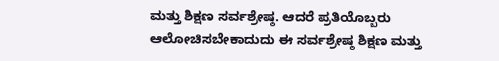ಮತ್ತು ಶಿಕ್ಷಣ ಸರ್ವಶ್ರೇಷ್ಠ. ಆದರೆ ಪ್ರತಿಯೊಬ್ಬರು ಆಲೋಚಿಸಬೇಕಾದುದು ಈ ಸರ್ವಶ್ರೇಷ್ಠ ಶಿಕ್ಷಣ ಮತ್ತು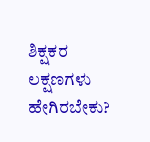ಶಿಕ್ಷಕರ ಲಕ್ಷಣಗಳು ಹೇಗಿರಬೇಕು?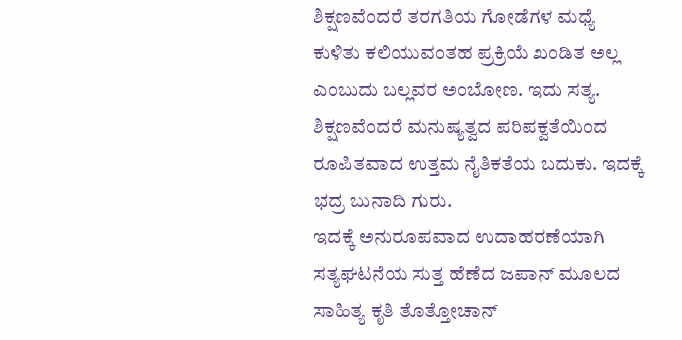ಶಿಕ್ಷಣವೆಂದರೆ ತರಗತಿಯ ಗೋಡೆಗಳ ಮಧ್ಯೆ ಕುಳಿತು ಕಲಿಯುವಂತಹ ಪ್ರಕ್ರಿಯೆ ಖಂಡಿತ ಅಲ್ಲ ಎಂಬುದು ಬಲ್ಲವರ ಅಂಬೋಣ. ಇದು ಸತ್ಯ. ಶಿಕ್ಷಣವೆಂದರೆ ಮನುಷ್ಯತ್ವದ ಪರಿಪಕ್ವತೆಯಿಂದ ರೂಪಿತವಾದ ಉತ್ತಮ ನೈತಿಕತೆಯ ಬದುಕು. ಇದಕ್ಕೆ ಭದ್ರ ಬುನಾದಿ ಗುರು.
ಇದಕ್ಕೆ ಅನುರೂಪವಾದ ಉದಾಹರಣೆಯಾಗಿ ಸತ್ಯಘಟನೆಯ ಸುತ್ತ ಹೆಣೆದ ಜಪಾನ್ ಮೂಲದ ಸಾಹಿತ್ಯ ಕೃತಿ ತೊತ್ತೋಚಾನ್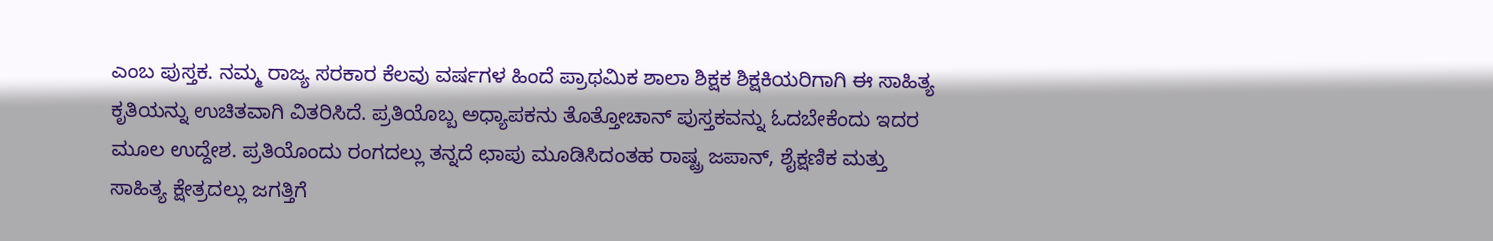ಎಂಬ ಪುಸ್ತಕ. ನಮ್ಮ ರಾಜ್ಯ ಸರಕಾರ ಕೆಲವು ವರ್ಷಗಳ ಹಿಂದೆ ಪ್ರಾಥಮಿಕ ಶಾಲಾ ಶಿಕ್ಷಕ ಶಿಕ್ಷಕಿಯರಿಗಾಗಿ ಈ ಸಾಹಿತ್ಯ ಕೃತಿಯನ್ನು ಉಚಿತವಾಗಿ ವಿತರಿಸಿದೆ. ಪ್ರತಿಯೊಬ್ಬ ಅಧ್ಯಾಪಕನು ತೊತ್ತೋಚಾನ್ ಪುಸ್ತಕವನ್ನು ಓದಬೇಕೆಂದು ಇದರ ಮೂಲ ಉದ್ದೇಶ. ಪ್ರತಿಯೊಂದು ರಂಗದಲ್ಲು ತನ್ನದೆ ಛಾಪು ಮೂಡಿಸಿದಂತಹ ರಾಷ್ಟ್ರ ಜಪಾನ್, ಶೈಕ್ಷಣಿಕ ಮತ್ತು ಸಾಹಿತ್ಯ ಕ್ಷೇತ್ರದಲ್ಲು ಜಗತ್ತಿಗೆ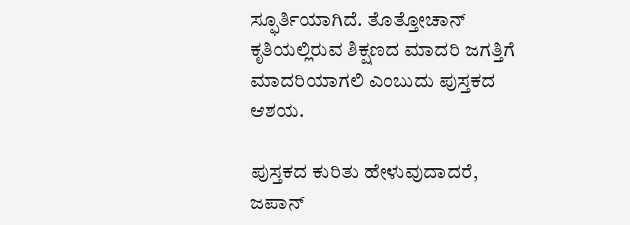ಸ್ಫೂರ್ತಿಯಾಗಿದೆ. ತೊತ್ತೋಚಾನ್ ಕೃತಿಯಲ್ಲಿರುವ ಶಿಕ್ಷಣದ ಮಾದರಿ ಜಗತ್ತಿಗೆ ಮಾದರಿಯಾಗಲಿ ಎಂಬುದು ಪುಸ್ತಕದ ಆಶಯ.

ಪುಸ್ತಕದ ಕುರಿತು ಹೇಳುವುದಾದರೆ, ಜಪಾನ್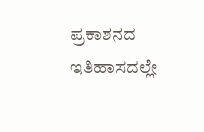ಪ್ರಕಾಶನದ ಇತಿಹಾಸದಲ್ಲೇ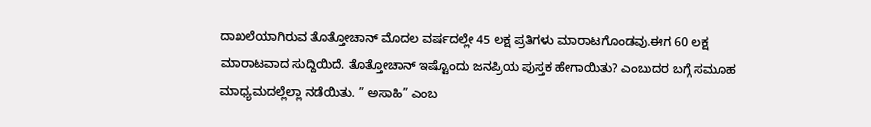ದಾಖಲೆಯಾಗಿರುವ ತೊತ್ತೋಚಾನ್ ಮೊದಲ ವರ್ಷದಲ್ಲೇ 45 ಲಕ್ಷ ಪ್ರತಿಗಳು ಮಾರಾಟಗೊಂಡವು.ಈಗ 60 ಲಕ್ಷ ಮಾರಾಟವಾದ ಸುದ್ದಿಯಿದೆ. ತೊತ್ತೋಚಾನ್ ಇಷ್ಟೊಂದು ಜನಪ್ರಿಯ ಪುಸ್ತಕ ಹೇಗಾಯಿತು? ಎಂಬುದರ ಬಗ್ಗೆ ಸಮೂಹ ಮಾಧ್ಯಮದಲ್ಲೆಲ್ಲಾ ನಡೆಯಿತು. ” ಅಸಾಹಿ” ಎಂಬ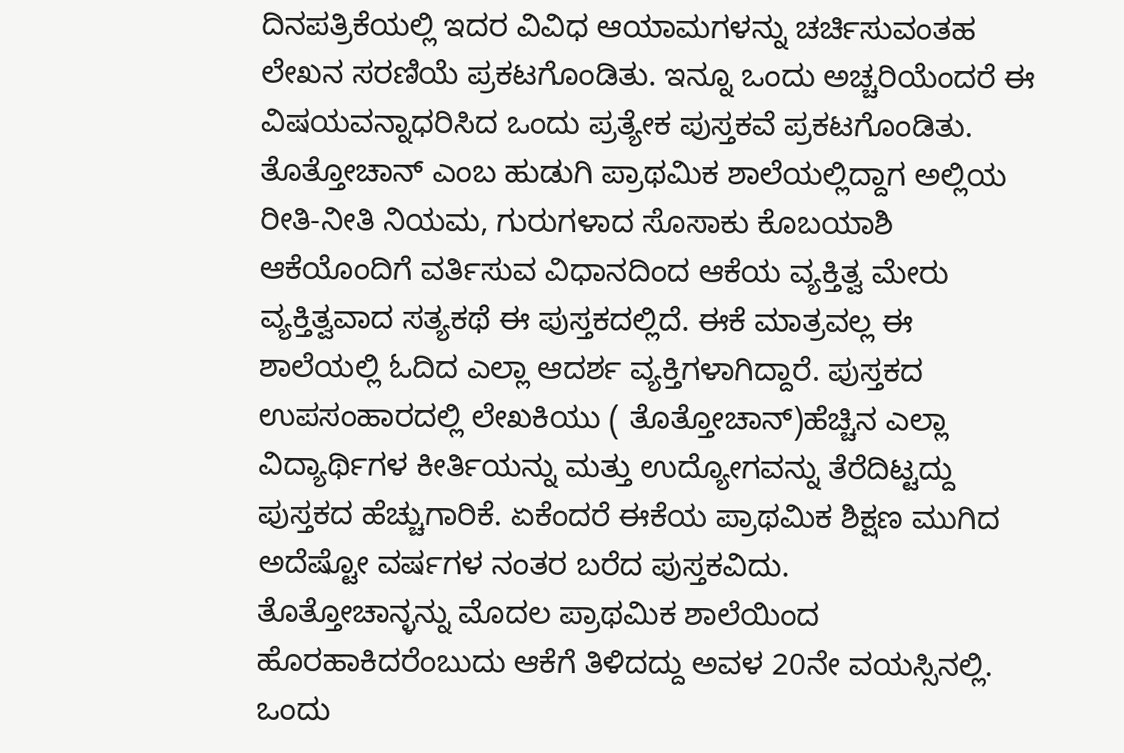ದಿನಪತ್ರಿಕೆಯಲ್ಲಿ ಇದರ ವಿವಿಧ ಆಯಾಮಗಳನ್ನು ಚರ್ಚಿಸುವಂತಹ ಲೇಖನ ಸರಣಿಯೆ ಪ್ರಕಟಗೊಂಡಿತು. ಇನ್ನೂ ಒಂದು ಅಚ್ಚರಿಯೆಂದರೆ ಈ ವಿಷಯವನ್ನಾಧರಿಸಿದ ಒಂದು ಪ್ರತ್ಯೇಕ ಪುಸ್ತಕವೆ ಪ್ರಕಟಗೊಂಡಿತು. ತೊತ್ತೋಚಾನ್ ಎಂಬ ಹುಡುಗಿ ಪ್ರಾಥಮಿಕ ಶಾಲೆಯಲ್ಲಿದ್ದಾಗ ಅಲ್ಲಿಯ ರೀತಿ-ನೀತಿ ನಿಯಮ, ಗುರುಗಳಾದ ಸೊಸಾಕು ಕೊಬಯಾಶಿ ಆಕೆಯೊಂದಿಗೆ ವರ್ತಿಸುವ ವಿಧಾನದಿಂದ ಆಕೆಯ ವ್ಯಕ್ತಿತ್ವ ಮೇರು ವ್ಯಕ್ತಿತ್ವವಾದ ಸತ್ಯಕಥೆ ಈ ಪುಸ್ತಕದಲ್ಲಿದೆ. ಈಕೆ ಮಾತ್ರವಲ್ಲ ಈ ಶಾಲೆಯಲ್ಲಿ ಓದಿದ ಎಲ್ಲಾ ಆದರ್ಶ ವ್ಯಕ್ತಿಗಳಾಗಿದ್ದಾರೆ. ಪುಸ್ತಕದ ಉಪಸಂಹಾರದಲ್ಲಿ ಲೇಖಕಿಯು ( ತೊತ್ತೋಚಾನ್)ಹೆಚ್ಚಿನ ಎಲ್ಲಾ ವಿದ್ಯಾರ್ಥಿಗಳ ಕೀರ್ತಿಯನ್ನು ಮತ್ತು ಉದ್ಯೋಗವನ್ನು ತೆರೆದಿಟ್ಟದ್ದು ಪುಸ್ತಕದ ಹೆಚ್ಚುಗಾರಿಕೆ. ಏಕೆಂದರೆ ಈಕೆಯ ಪ್ರಾಥಮಿಕ ಶಿಕ್ಷಣ ಮುಗಿದ ಅದೆಷ್ಟೋ ವರ್ಷಗಳ ನಂತರ ಬರೆದ ಪುಸ್ತಕವಿದು.
ತೊತ್ತೋಚಾನ್ಳನ್ನು ಮೊದಲ ಪ್ರಾಥಮಿಕ ಶಾಲೆಯಿಂದ ಹೊರಹಾಕಿದರೆಂಬುದು ಆಕೆಗೆ ತಿಳಿದದ್ದು ಅವಳ 20ನೇ ವಯಸ್ಸಿನಲ್ಲಿ. ಒಂದು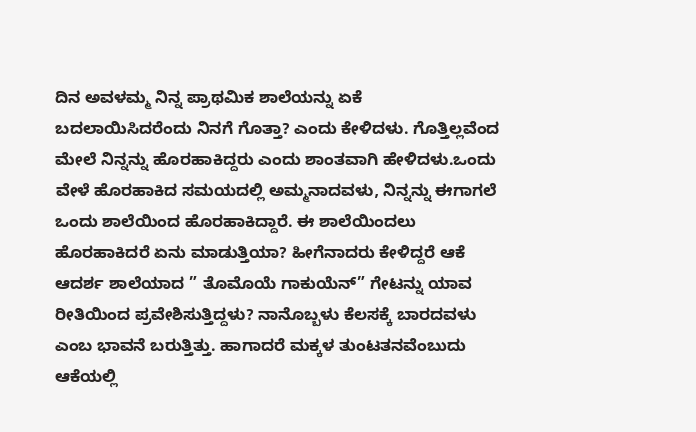ದಿನ ಅವಳಮ್ಮ ನಿನ್ನ ಪ್ರಾಥಮಿಕ ಶಾಲೆಯನ್ನು ಏಕೆ ಬದಲಾಯಿಸಿದರೆಂದು ನಿನಗೆ ಗೊತ್ತಾ? ಎಂದು ಕೇಳಿದಳು. ಗೊತ್ತಿಲ್ಲವೆಂದ ಮೇಲೆ ನಿನ್ನನ್ನು ಹೊರಹಾಕಿದ್ದರು ಎಂದು ಶಾಂತವಾಗಿ ಹೇಳಿದಳು.ಒಂದು ವೇಳೆ ಹೊರಹಾಕಿದ ಸಮಯದಲ್ಲಿ ಅಮ್ಮನಾದವಳು, ನಿನ್ನನ್ನು ಈಗಾಗಲೆ ಒಂದು ಶಾಲೆಯಿಂದ ಹೊರಹಾಕಿದ್ದಾರೆ. ಈ ಶಾಲೆಯಿಂದಲು ಹೊರಹಾಕಿದರೆ ಏನು ಮಾಡುತ್ತಿಯಾ? ಹೀಗೆನಾದರು ಕೇಳಿದ್ದರೆ ಆಕೆ ಆದರ್ಶ ಶಾಲೆಯಾದ ” ತೊಮೊಯೆ ಗಾಕುಯೆನ್” ಗೇಟನ್ನು ಯಾವ ರೀತಿಯಿಂದ ಪ್ರವೇಶಿಸುತ್ತಿದ್ದಳು? ನಾನೊಬ್ಬಳು ಕೆಲಸಕ್ಕೆ ಬಾರದವಳು ಎಂಬ ಭಾವನೆ ಬರುತ್ತಿತ್ತು. ಹಾಗಾದರೆ ಮಕ್ಕಳ ತುಂಟತನವೆಂಬುದು ಆಕೆಯಲ್ಲಿ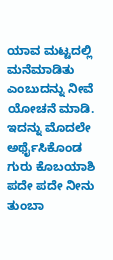ಯಾವ ಮಟ್ಟದಲ್ಲಿ ಮನೆಮಾಡಿತು ಎಂಬುದನ್ನು ನೀವೆ ಯೋಚನೆ ಮಾಡಿ. ಇದನ್ನು ಮೊದಲೇ ಅರ್ಥೈಸಿಕೊಂಡ ಗುರು ಕೊಬಯಾಶಿ ಪದೇ ಪದೇ ನೀನು ತುಂಬಾ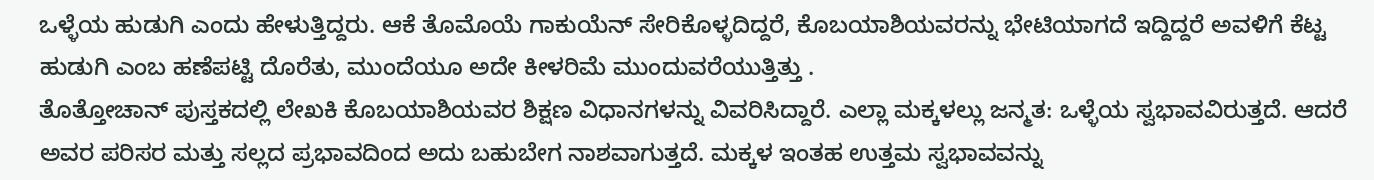ಒಳ್ಳೆಯ ಹುಡುಗಿ ಎಂದು ಹೇಳುತ್ತಿದ್ದರು. ಆಕೆ ತೊಮೊಯೆ ಗಾಕುಯೆನ್ ಸೇರಿಕೊಳ್ಳದಿದ್ದರೆ, ಕೊಬಯಾಶಿಯವರನ್ನು ಭೇಟಿಯಾಗದೆ ಇದ್ದಿದ್ದರೆ ಅವಳಿಗೆ ಕೆಟ್ಟ ಹುಡುಗಿ ಎಂಬ ಹಣೆಪಟ್ಟಿ ದೊರೆತು, ಮುಂದೆಯೂ ಅದೇ ಕೀಳರಿಮೆ ಮುಂದುವರೆಯುತ್ತಿತ್ತು .
ತೊತ್ತೋಚಾನ್ ಪುಸ್ತಕದಲ್ಲಿ ಲೇಖಕಿ ಕೊಬಯಾಶಿಯವರ ಶಿಕ್ಷಣ ವಿಧಾನಗಳನ್ನು ವಿವರಿಸಿದ್ದಾರೆ. ಎಲ್ಲಾ ಮಕ್ಕಳಲ್ಲು ಜನ್ಮತ: ಒಳ್ಳೆಯ ಸ್ವಭಾವವಿರುತ್ತದೆ. ಆದರೆ ಅವರ ಪರಿಸರ ಮತ್ತು ಸಲ್ಲದ ಪ್ರಭಾವದಿಂದ ಅದು ಬಹುಬೇಗ ನಾಶವಾಗುತ್ತದೆ. ಮಕ್ಕಳ ಇಂತಹ ಉತ್ತಮ ಸ್ವಭಾವವನ್ನು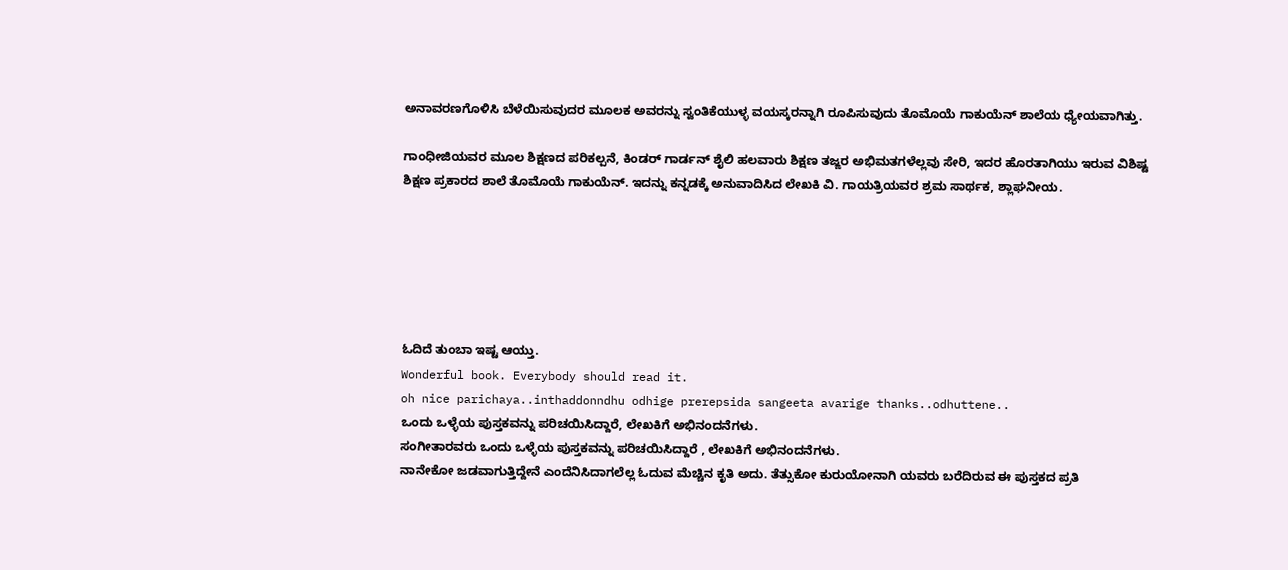ಅನಾವರಣಗೊಳಿಸಿ ಬೆಳೆಯಿಸುವುದರ ಮೂಲಕ ಅವರನ್ನು ಸ್ವಂತಿಕೆಯುಳ್ಳ ವಯಸ್ಕರನ್ನಾಗಿ ರೂಪಿಸುವುದು ತೊಮೊಯೆ ಗಾಕುಯೆನ್ ಶಾಲೆಯ ಧ್ಯೇಯವಾಗಿತ್ತು.

ಗಾಂಧೀಜಿಯವರ ಮೂಲ ಶಿಕ್ಷಣದ ಪರಿಕಲ್ಪನೆ, ಕಿಂಡರ್ ಗಾರ್ಡನ್ ಶೈಲಿ ಹಲವಾರು ಶಿಕ್ಷಣ ತಜ್ಙರ ಅಭಿಮತಗಳೆಲ್ಲವು ಸೇರಿ, ಇದರ ಹೊರತಾಗಿಯು ಇರುವ ವಿಶಿಷ್ಟ ಶಿಕ್ಷಣ ಪ್ರಕಾರದ ಶಾಲೆ ತೊಮೊಯೆ ಗಾಕುಯೆನ್. ಇದನ್ನು ಕನ್ನಡಕ್ಕೆ ಅನುವಾದಿಸಿದ ಲೇಖಕಿ ವಿ. ಗಾಯತ್ರಿಯವರ ಶ್ರಮ ಸಾರ್ಥಕ, ಶ್ಲಾಘನೀಯ.






ಓದಿದೆ ತುಂಬಾ ಇಷ್ಟ ಆಯ್ತು.
Wonderful book. Everybody should read it.
oh nice parichaya..inthaddonndhu odhige prerepsida sangeeta avarige thanks..odhuttene..
ಒಂದು ಒಳ್ಳೆಯ ಪುಸ್ತಕವನ್ನು ಪರಿಚಯಿಸಿದ್ದಾರೆ, ಲೇಖಕಿಗೆ ಅಭಿನಂದನೆಗಳು.
ಸಂಗೀತಾರವರು ಒಂದು ಒಳ್ಳೆಯ ಪುಸ್ತಕವನ್ನು ಪರಿಚಯಿಸಿದ್ದಾರೆ , ಲೇಖಕಿಗೆ ಅಭಿನಂದನೆಗಳು.
ನಾನೇಕೋ ಜಡವಾಗುತ್ತಿದ್ದೇನೆ ಎಂದೆನಿಸಿದಾಗಲೆಲ್ಲ ಓದುವ ಮೆಚ್ಚಿನ ಕೃತಿ ಅದು. ತೆತ್ಸುಕೋ ಕುರುಯೋನಾಗಿ ಯವರು ಬರೆದಿರುವ ಈ ಪುಸ್ತಕದ ಪ್ರತಿ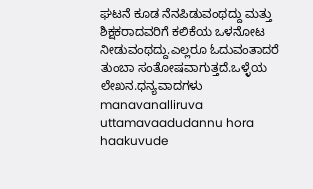ಘಟನೆ ಕೂಡ ನೆನಪಿಡುವಂಥದ್ದು ಮತ್ತು ಶಿಕ್ಷಕರಾದವರಿಗೆ ಕಲಿಕೆಯ ಒಳನೋಟ ನೀಡುವಂಥದ್ದು.ಎಲ್ಲರೂ ಓದುವಂತಾದರೆ ತುಂಬಾ ಸಂತೋಷವಾಗುತ್ತದೆ.ಒಳ್ಳೆಯ ಲೇಖನ.ಧನ್ಯವಾದಗಳು
manavanalliruva uttamavaadudannu hora haakuvude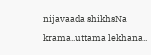nijavaada shikhsNa krama..uttama lekhana..